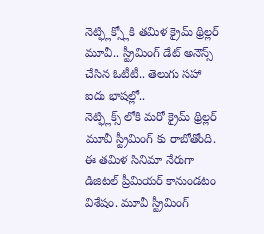నెట్ఫ్లిక్స్లోకి తమిళ క్రైమ్ థ్రిల్లర్ మూవీ.. స్ట్రీమింగ్ డేట్ అనౌన్స్ చేసిన ఓటీటీ.. తెలుగు సహా ఐదు భాషల్లో..
నెట్ఫ్లిక్స్ లోకి మరో క్రైమ్ థ్రిల్లర్ మూవీ స్ట్రీమింగ్ కు రాబోతోంది. ఈ తమిళ సినిమా నేరుగా డిజిటల్ ప్రీమియర్ కానుండటం విశేషం. మూవీ స్ట్రీమింగ్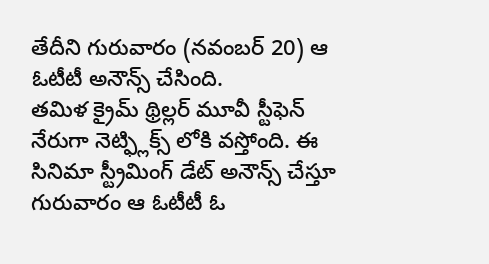తేదీని గురువారం (నవంబర్ 20) ఆ ఓటీటీ అనౌన్స్ చేసింది.
తమిళ క్రైమ్ థ్రిల్లర్ మూవీ స్టీఫెన్ నేరుగా నెట్ఫ్లిక్స్ లోకి వస్తోంది. ఈ సినిమా స్ట్రీమింగ్ డేట్ అనౌన్స్ చేస్తూ గురువారం ఆ ఓటీటీ ఓ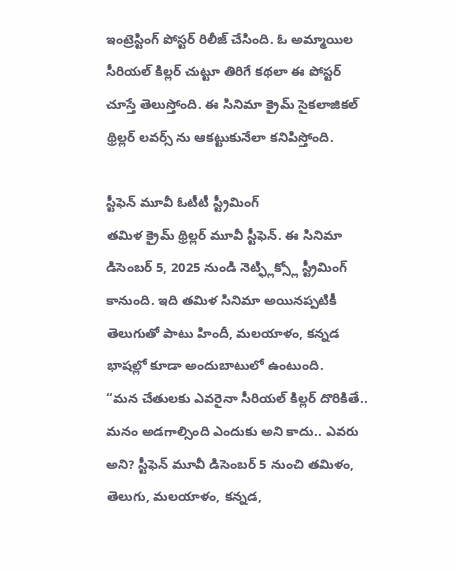ఇంట్రెస్టింగ్ పోస్టర్ రిలీజ్ చేసింది. ఓ అమ్మాయిల సీరియల్ కిల్లర్ చుట్టూ తిరిగే కథలా ఈ పోస్టర్ చూస్తే తెలుస్తోంది. ఈ సినిమా క్రైమ్ సైకలాజికల్ థ్రిల్లర్ లవర్స్ ను ఆకట్టుకునేలా కనిపిస్తోంది.

స్టీఫెన్ మూవీ ఓటీటీ స్ట్రీమింగ్
తమిళ క్రైమ్ థ్రిల్లర్ మూవీ స్టీఫెన్. ఈ సినిమా డిసెంబర్ 5, 2025 నుండి నెట్ఫ్లిక్స్లో స్ట్రీమింగ్ కానుంది. ఇది తమిళ సినిమా అయినప్పటికీ తెలుగుతో పాటు హిందీ, మలయాళం, కన్నడ భాషల్లో కూడా అందుబాటులో ఉంటుంది.
“మన చేతులకు ఎవరైనా సీరియల్ కిల్లర్ దొరికితే.. మనం అడగాల్సింది ఎందుకు అని కాదు.. ఎవరు అని? స్టీఫెన్ మూవీ డిసెంబర్ 5 నుంచి తమిళం, తెలుగు, మలయాళం, కన్నడ,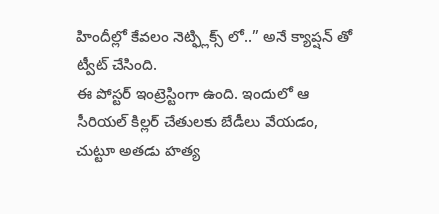హిందీల్లో కేవలం నెట్ఫ్లిక్స్ లో..” అనే క్యాప్షన్ తో ట్వీట్ చేసింది.
ఈ పోస్టర్ ఇంట్రెస్టింగా ఉంది. ఇందులో ఆ సీరియల్ కిల్లర్ చేతులకు బేడీలు వేయడం, చుట్టూ అతడు హత్య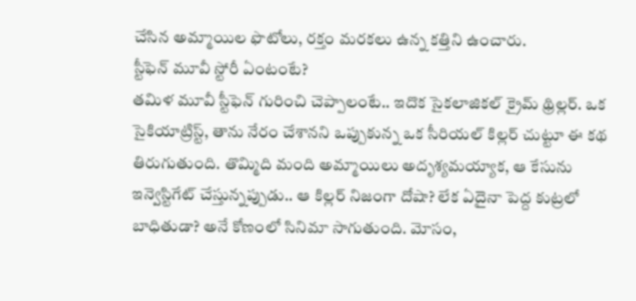చేసిన అమ్మాయిల ఫొటోలు, రక్తం మరకలు ఉన్న కత్తిని ఉంచారు.
స్టీఫెన్ మూవీ స్టోరీ ఏంటంటే?
తమిళ మూవీ స్టీఫెన్ గురించి చెప్పాలంటే.. ఇదొక సైకలాజికల్ క్రైమ్ థ్రిల్లర్. ఒక సైకియాట్రిస్ట్, తాను నేరం చేశానని ఒప్పుకున్న ఒక సీరియల్ కిల్లర్ చుట్టూ ఈ కథ తిరుగుతుంది. తొమ్మిది మంది అమ్మాయిలు అదృశ్యమయ్యాక, ఆ కేసును ఇన్వెస్టిగేట్ చేస్తున్నప్పుడు.. ఆ కిల్లర్ నిజంగా దోషా? లేక ఏదైనా పెద్ద కుట్రలో బాధితుడా? అనే కోణంలో సినిమా సాగుతుంది. మోసం,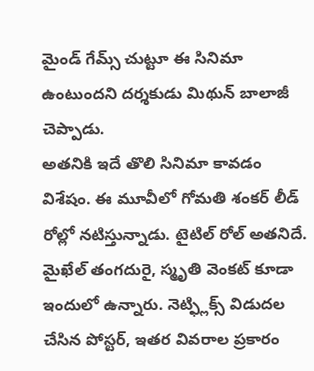మైండ్ గేమ్స్ చుట్టూ ఈ సినిమా ఉంటుందని దర్శకుడు మిథున్ బాలాజీ చెప్పాడు.
అతనికి ఇదే తొలి సినిమా కావడం విశేషం. ఈ మూవీలో గోమతి శంకర్ లీడ్ రోల్లో నటిస్తున్నాడు. టైటిల్ రోల్ అతనిదే. మైఖేల్ తంగదురై, స్మృతి వెంకట్ కూడా ఇందులో ఉన్నారు. నెట్ఫ్లిక్స్ విడుదల చేసిన పోస్టర్, ఇతర వివరాల ప్రకారం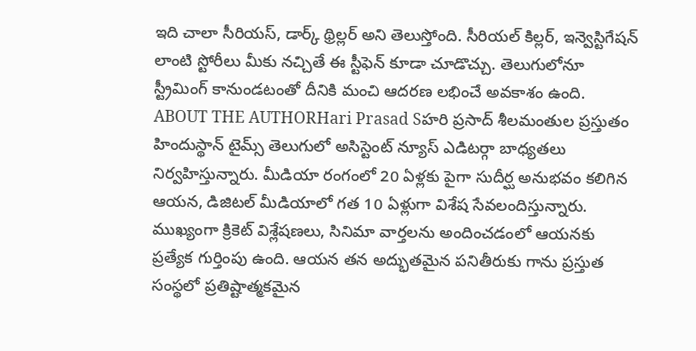ఇది చాలా సీరియస్, డార్క్ థ్రిల్లర్ అని తెలుస్తోంది. సీరియల్ కిల్లర్, ఇన్వెస్టిగేషన్ లాంటి స్టోరీలు మీకు నచ్చితే ఈ స్టీఫెన్ కూడా చూడొచ్చు. తెలుగులోనూ స్ట్రీమింగ్ కానుండటంతో దీనికి మంచి ఆదరణ లభించే అవకాశం ఉంది.
ABOUT THE AUTHORHari Prasad Sహరి ప్రసాద్ శీలమంతుల ప్రస్తుతం హిందుస్థాన్ టైమ్స్ తెలుగులో అసిస్టెంట్ న్యూస్ ఎడిటర్గా బాధ్యతలు నిర్వహిస్తున్నారు. మీడియా రంగంలో 20 ఏళ్లకు పైగా సుదీర్ఘ అనుభవం కలిగిన ఆయన, డిజిటల్ మీడియాలో గత 10 ఏళ్లుగా విశేష సేవలందిస్తున్నారు. ముఖ్యంగా క్రికెట్ విశ్లేషణలు, సినిమా వార్తలను అందించడంలో ఆయనకు ప్రత్యేక గుర్తింపు ఉంది. ఆయన తన అద్భుతమైన పనితీరుకు గాను ప్రస్తుత సంస్థలో ప్రతిష్టాత్మకమైన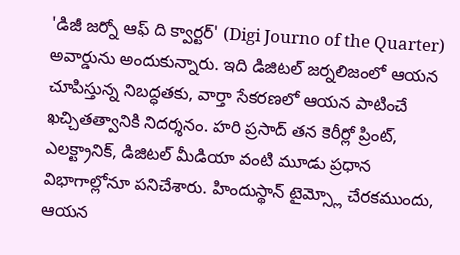'డిజీ జర్నో ఆఫ్ ది క్వార్టర్' (Digi Journo of the Quarter) అవార్డును అందుకున్నారు. ఇది డిజిటల్ జర్నలిజంలో ఆయన చూపిస్తున్న నిబద్ధతకు, వార్తా సేకరణలో ఆయన పాటించే ఖచ్చితత్వానికి నిదర్శనం. హరి ప్రసాద్ తన కెరీర్లో ప్రింట్, ఎలక్ట్రానిక్, డిజిటల్ మీడియా వంటి మూడు ప్రధాన విభాగాల్లోనూ పనిచేశారు. హిందుస్థాన్ టైమ్స్లో చేరకముందు, ఆయన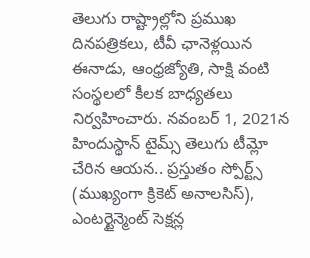తెలుగు రాష్ట్రాల్లోని ప్రముఖ దినపత్రికలు, టీవీ ఛానెళ్లయిన ఈనాడు, ఆంధ్రజ్యోతి, సాక్షి వంటి సంస్థలలో కీలక బాధ్యతలు నిర్వహించారు. నవంబర్ 1, 2021న హిందుస్థాన్ టైమ్స్ తెలుగు టీమ్లో చేరిన ఆయన.. ప్రస్తుతం స్పోర్ట్స్ (ముఖ్యంగా క్రికెట్ అనాలసిస్), ఎంటర్టైన్మెంట్ సెక్షన్ల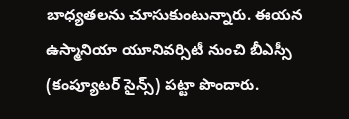బాధ్యతలను చూసుకుంటున్నారు. ఈయన ఉస్మానియా యూనివర్సిటీ నుంచి బీఎస్సీ (కంప్యూటర్ సైన్స్) పట్టా పొందారు.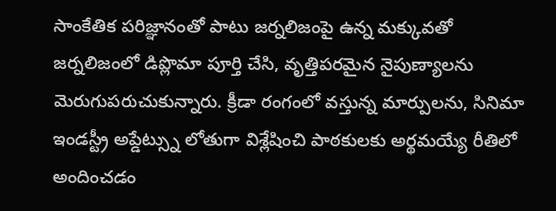సాంకేతిక పరిజ్ఞానంతో పాటు జర్నలిజంపై ఉన్న మక్కువతో జర్నలిజంలో డిప్లొమా పూర్తి చేసి, వృత్తిపరమైన నైపుణ్యాలను మెరుగుపరుచుకున్నారు. క్రీడా రంగంలో వస్తున్న మార్పులను, సినిమా ఇండస్ట్రీ అప్డేట్స్ను లోతుగా విశ్లేషించి పాఠకులకు అర్థమయ్యే రీతిలో అందించడం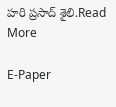హరి ప్రసాద్ శైలి.Read More

E-Paper